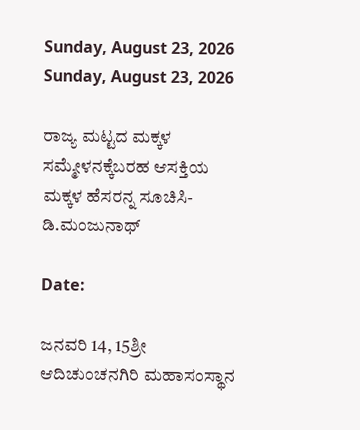Sunday, August 23, 2026
Sunday, August 23, 2026

ರಾಜ್ಯ ಮಟ್ಟದ ಮಕ್ಕಳ ಸಮ್ಮೇಳನಕ್ಕೆಬರಹ ಆಸಕ್ತಿಯ ಮಕ್ಕಳ ಹೆಸರನ್ನ ಸೂಚಿಸಿ- ಡಿ.ಮಂಜುನಾಥ್

Date:

ಜನವರಿ 14, 15ಶ್ರೀ ಆದಿಚುಂಚನಗಿರಿ ಮಹಾಸಂಸ್ಥಾನ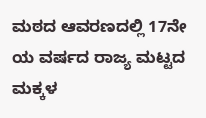ಮಠದ ಆವರಣದಲ್ಲಿ 17ನೇ ಯ ವರ್ಷದ ರಾಜ್ಯ ಮಟ್ಟದ ಮಕ್ಕಳ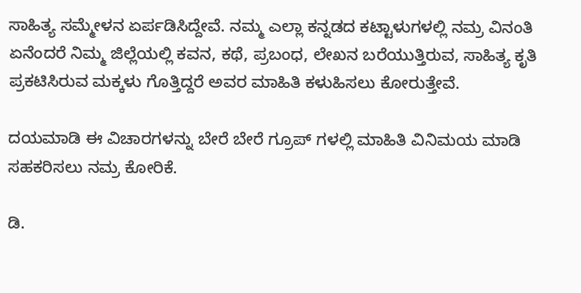ಸಾಹಿತ್ಯ ಸಮ್ಮೇಳನ ಏರ್ಪಡಿಸಿದ್ದೇವೆ. ನಮ್ಮ ಎಲ್ಲಾ ಕನ್ನಡದ ಕಟ್ಟಾಳುಗಳಲ್ಲಿ ನಮ್ರ ವಿನಂತಿ ಏನೆಂದರೆ ನಿಮ್ಮ ಜಿಲ್ಲೆಯಲ್ಲಿ ಕವನ, ಕಥೆ, ಪ್ರಬಂಧ, ಲೇಖನ ಬರೆಯುತ್ತಿರುವ, ಸಾಹಿತ್ಯ ಕೃತಿ ಪ್ರಕಟಿಸಿರುವ ಮಕ್ಕಳು ಗೊತ್ತಿದ್ದರೆ ಅವರ ಮಾಹಿತಿ ಕಳುಹಿಸಲು ಕೋರುತ್ತೇವೆ.

ದಯಮಾಡಿ ಈ ವಿಚಾರಗಳನ್ನು ಬೇರೆ ಬೇರೆ ಗ್ರೂಪ್ ಗಳಲ್ಲಿ ಮಾಹಿತಿ ವಿನಿಮಯ ಮಾಡಿ ಸಹಕರಿಸಲು ನಮ್ರ ಕೋರಿಕೆ.

ಡಿ.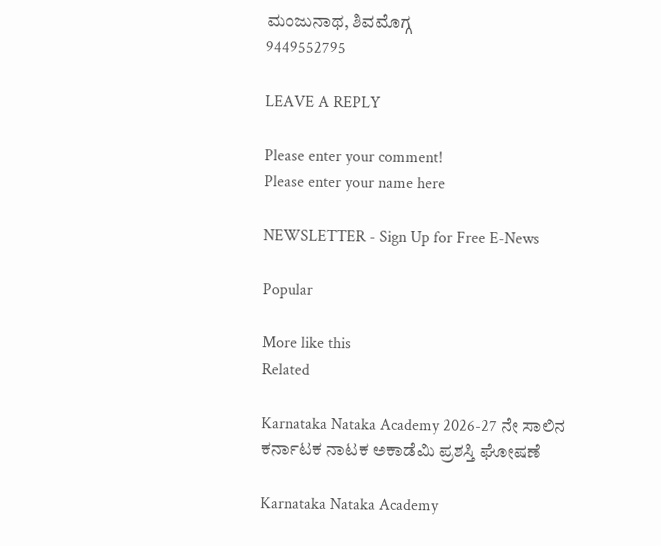ಮಂಜುನಾಥ, ಶಿವಮೊಗ್ಗ
9449552795

LEAVE A REPLY

Please enter your comment!
Please enter your name here

NEWSLETTER - Sign Up for Free E-News

Popular

More like this
Related

Karnataka Nataka Academy 2026-27 ನೇ ಸಾಲಿನ ಕರ್ನಾಟಕ ನಾಟಕ ಅಕಾಡೆಮಿ‌ ಪ್ರಶಸ್ತಿ‌ ಘೋಷಣೆ

Karnataka Nataka Academy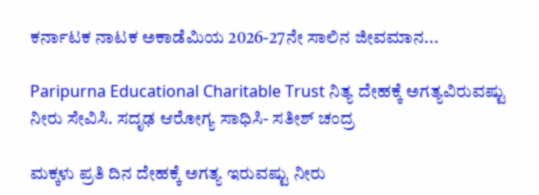ಕರ್ನಾಟಕ ನಾಟಕ ಅಕಾಡೆಮಿಯ 2026-27ನೇ ಸಾಲಿನ ಜೀವಮಾನ...

Paripurna Educational Charitable Trust ನಿತ್ಯ ದೇಹಕ್ಕೆ ಅಗತ್ಯವಿರುವಷ್ಟು ನೀರು ಸೇವಿಸಿ. ಸದೃಢ ಆರೋಗ್ಯ ಸಾಧಿಸಿ- ಸತೀಶ್ ಚಂದ್ರ

ಮಕ್ಕಳು ಪ್ರತಿ ದಿನ ದೇಹಕ್ಕೆ ಅಗತ್ಯ ಇರುವಷ್ಟು ನೀರು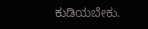ಕುಡಿಯಬೇಕು.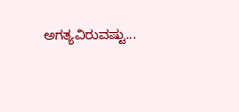ಅಗತ್ಯವಿರುವಷ್ಟು...